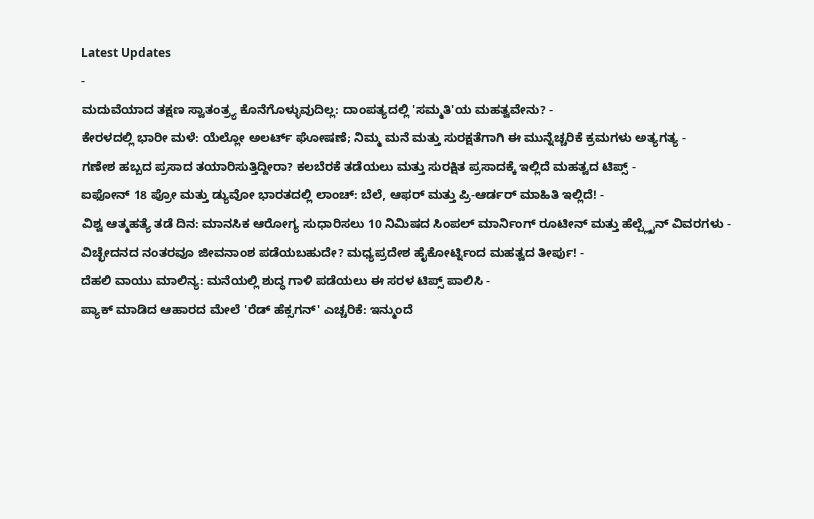Latest Updates
-
ಮದುವೆಯಾದ ತಕ್ಷಣ ಸ್ವಾತಂತ್ರ್ಯ ಕೊನೆಗೊಳ್ಳುವುದಿಲ್ಲ: ದಾಂಪತ್ಯದಲ್ಲಿ 'ಸಮ್ಮತಿ'ಯ ಮಹತ್ವವೇನು? -
ಕೇರಳದಲ್ಲಿ ಭಾರೀ ಮಳೆ: ಯೆಲ್ಲೋ ಅಲರ್ಟ್ ಘೋಷಣೆ; ನಿಮ್ಮ ಮನೆ ಮತ್ತು ಸುರಕ್ಷತೆಗಾಗಿ ಈ ಮುನ್ನೆಚ್ಚರಿಕೆ ಕ್ರಮಗಳು ಅತ್ಯಗತ್ಯ -
ಗಣೇಶ ಹಬ್ಬದ ಪ್ರಸಾದ ತಯಾರಿಸುತ್ತಿದ್ದೀರಾ? ಕಲಬೆರಕೆ ತಡೆಯಲು ಮತ್ತು ಸುರಕ್ಷಿತ ಪ್ರಸಾದಕ್ಕೆ ಇಲ್ಲಿದೆ ಮಹತ್ವದ ಟಿಪ್ಸ್ -
ಐಫೋನ್ 18 ಪ್ರೋ ಮತ್ತು ಡ್ಯುವೋ ಭಾರತದಲ್ಲಿ ಲಾಂಚ್: ಬೆಲೆ, ಆಫರ್ ಮತ್ತು ಪ್ರಿ-ಆರ್ಡರ್ ಮಾಹಿತಿ ಇಲ್ಲಿದೆ! -
ವಿಶ್ವ ಆತ್ಮಹತ್ಯೆ ತಡೆ ದಿನ: ಮಾನಸಿಕ ಆರೋಗ್ಯ ಸುಧಾರಿಸಲು 10 ನಿಮಿಷದ ಸಿಂಪಲ್ ಮಾರ್ನಿಂಗ್ ರೂಟೀನ್ ಮತ್ತು ಹೆಲ್ಪ್ಲೈನ್ ವಿವರಗಳು -
ವಿಚ್ಛೇದನದ ನಂತರವೂ ಜೀವನಾಂಶ ಪಡೆಯಬಹುದೇ? ಮಧ್ಯಪ್ರದೇಶ ಹೈಕೋರ್ಟ್ನಿಂದ ಮಹತ್ವದ ತೀರ್ಪು! -
ದೆಹಲಿ ವಾಯು ಮಾಲಿನ್ಯ: ಮನೆಯಲ್ಲಿ ಶುದ್ಧ ಗಾಳಿ ಪಡೆಯಲು ಈ ಸರಳ ಟಿಪ್ಸ್ ಪಾಲಿಸಿ -
ಪ್ಯಾಕ್ ಮಾಡಿದ ಆಹಾರದ ಮೇಲೆ 'ರೆಡ್ ಹೆಕ್ಸಗನ್' ಎಚ್ಚರಿಕೆ: ಇನ್ಮುಂದೆ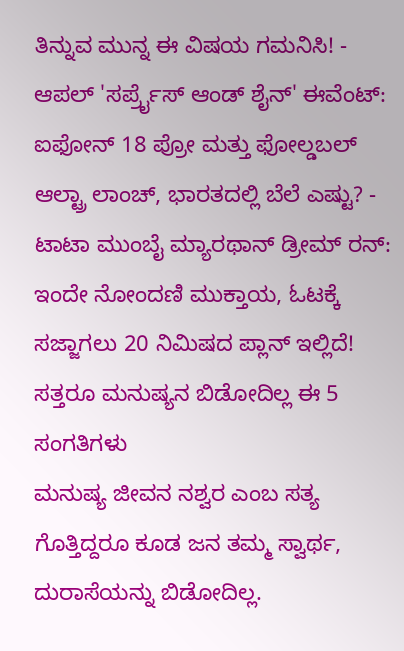ತಿನ್ನುವ ಮುನ್ನ ಈ ವಿಷಯ ಗಮನಿಸಿ! -
ಆಪಲ್ 'ಸರ್ಪ್ರೈಸ್ ಆಂಡ್ ಶೈನ್' ಈವೆಂಟ್: ಐಫೋನ್ 18 ಪ್ರೋ ಮತ್ತು ಫೋಲ್ಡಬಲ್ ಆಲ್ಟ್ರಾ ಲಾಂಚ್, ಭಾರತದಲ್ಲಿ ಬೆಲೆ ಎಷ್ಟು? -
ಟಾಟಾ ಮುಂಬೈ ಮ್ಯಾರಥಾನ್ ಡ್ರೀಮ್ ರನ್: ಇಂದೇ ನೋಂದಣಿ ಮುಕ್ತಾಯ, ಓಟಕ್ಕೆ ಸಜ್ಜಾಗಲು 20 ನಿಮಿಷದ ಪ್ಲಾನ್ ಇಲ್ಲಿದೆ!
ಸತ್ತರೂ ಮನುಷ್ಯನ ಬಿಡೋದಿಲ್ಲ ಈ 5 ಸಂಗತಿಗಳು
ಮನುಷ್ಯ ಜೀವನ ನಶ್ವರ ಎಂಬ ಸತ್ಯ ಗೊತ್ತಿದ್ದರೂ ಕೂಡ ಜನ ತಮ್ಮ ಸ್ವಾರ್ಥ, ದುರಾಸೆಯನ್ನು ಬಿಡೋದಿಲ್ಲ.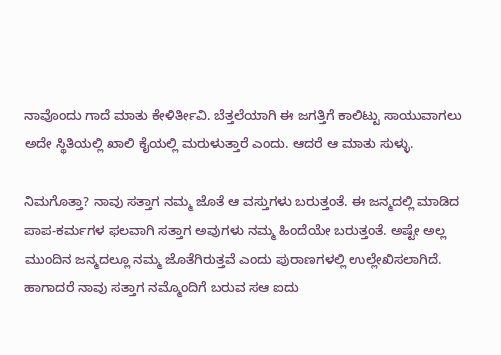ನಾವೊಂದು ಗಾದೆ ಮಾತು ಕೇಳಿರ್ತೀವಿ. ಬೆತ್ತಲೆಯಾಗಿ ಈ ಜಗತ್ತಿಗೆ ಕಾಲಿಟ್ಟು ಸಾಯುವಾಗಲು ಅದೇ ಸ್ಥಿತಿಯಲ್ಲಿ ಖಾಲಿ ಕೈಯಲ್ಲಿ ಮರುಳುತ್ತಾರೆ ಎಂದು. ಆದರೆ ಆ ಮಾತು ಸುಳ್ಳು.

ನಿಮಗೊತ್ತಾ? ನಾವು ಸತ್ತಾಗ ನಮ್ಮ ಜೊತೆ ಆ ವಸ್ತುಗಳು ಬರುತ್ತಂತೆ. ಈ ಜನ್ಮದಲ್ಲಿ ಮಾಡಿದ ಪಾಪ-ಕರ್ಮಗಳ ಫಲವಾಗಿ ಸತ್ತಾಗ ಅವುಗಳು ನಮ್ಮ ಹಿಂದೆಯೇ ಬರುತ್ತಂತೆ. ಅಷ್ಟೇ ಅಲ್ಲ ಮುಂದಿನ ಜನ್ಮದಲ್ಲೂ ನಮ್ಮ ಜೊತೆಗಿರುತ್ತವೆ ಎಂದು ಪುರಾಣಗಳಲ್ಲಿ ಉಲ್ಲೇಖಿಸಲಾಗಿದೆ. ಹಾಗಾದರೆ ನಾವು ಸತ್ತಾಗ ನಮ್ಮೊಂದಿಗೆ ಬರುವ ಸಆ ಐದು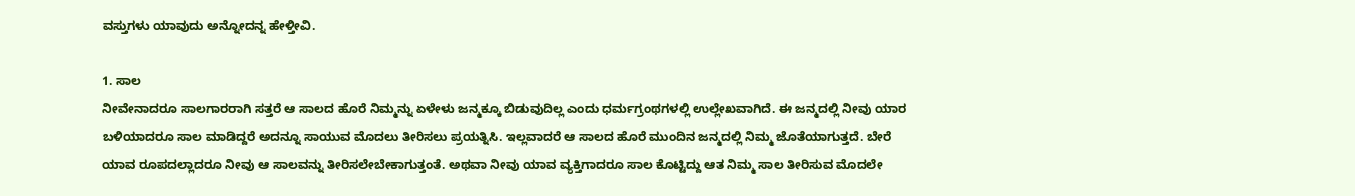ವಸ್ತುಗಳು ಯಾವುದು ಅನ್ನೋದನ್ನ ಹೇಳ್ತೀವಿ.

1. ಸಾಲ
ನೀವೇನಾದರೂ ಸಾಲಗಾರರಾಗಿ ಸತ್ತರೆ ಆ ಸಾಲದ ಹೊರೆ ನಿಮ್ಮನ್ನು ಏಳೇಳು ಜನ್ಮಕ್ಕೂ ಬಿಡುವುದಿಲ್ಲ ಎಂದು ಧರ್ಮಗ್ರಂಥಗಳಲ್ಲಿ ಉಲ್ಲೇಖವಾಗಿದೆ. ಈ ಜನ್ಮದಲ್ಲಿ ನೀವು ಯಾರ ಬಳಿಯಾದರೂ ಸಾಲ ಮಾಡಿದ್ದರೆ ಅದನ್ನೂ ಸಾಯುವ ಮೊದಲು ತೀರಿಸಲು ಪ್ರಯತ್ನಿಸಿ. ಇಲ್ಲವಾದರೆ ಆ ಸಾಲದ ಹೊರೆ ಮುಂದಿನ ಜನ್ಮದಲ್ಲಿ ನಿಮ್ಮ ಜೊತೆಯಾಗುತ್ತದೆ. ಬೇರೆ ಯಾವ ರೂಪದಲ್ಲಾದರೂ ನೀವು ಆ ಸಾಲವನ್ನು ತೀರಿಸಲೇಬೇಕಾಗುತ್ತಂತೆ. ಅಥವಾ ನೀವು ಯಾವ ವ್ಯಕ್ತಿಗಾದರೂ ಸಾಲ ಕೊಟ್ಟಿದ್ದು ಆತ ನಿಮ್ಮ ಸಾಲ ತೀರಿಸುವ ಮೊದಲೇ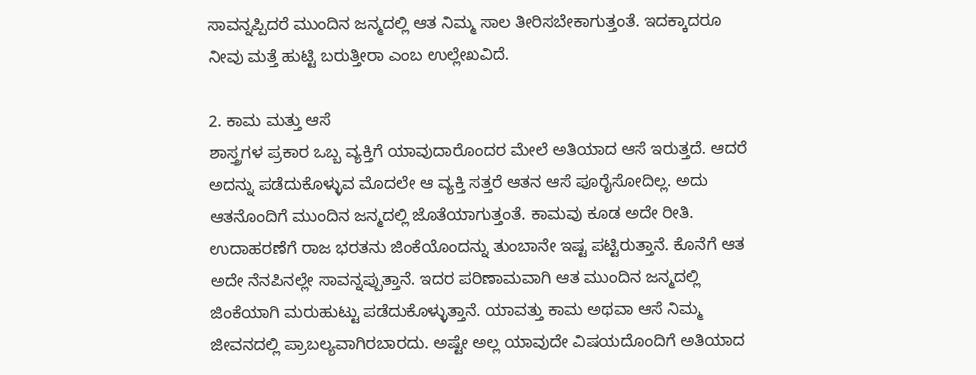ಸಾವನ್ನಪ್ಪಿದರೆ ಮುಂದಿನ ಜನ್ಮದಲ್ಲಿ ಆತ ನಿಮ್ಮ ಸಾಲ ತೀರಿಸಬೇಕಾಗುತ್ತಂತೆ. ಇದಕ್ಕಾದರೂ ನೀವು ಮತ್ತೆ ಹುಟ್ಟಿ ಬರುತ್ತೀರಾ ಎಂಬ ಉಲ್ಲೇಖವಿದೆ.

2. ಕಾಮ ಮತ್ತು ಆಸೆ
ಶಾಸ್ತ್ರಗಳ ಪ್ರಕಾರ ಒಬ್ಬ ವ್ಯಕ್ತಿಗೆ ಯಾವುದಾರೊಂದರ ಮೇಲೆ ಅತಿಯಾದ ಆಸೆ ಇರುತ್ತದೆ. ಆದರೆ ಅದನ್ನು ಪಡೆದುಕೊಳ್ಳುವ ಮೊದಲೇ ಆ ವ್ಯಕ್ತಿ ಸತ್ತರೆ ಆತನ ಆಸೆ ಪೂರೈಸೋದಿಲ್ಲ. ಅದು ಆತನೊಂದಿಗೆ ಮುಂದಿನ ಜನ್ಮದಲ್ಲಿ ಜೊತೆಯಾಗುತ್ತಂತೆ. ಕಾಮವು ಕೂಡ ಅದೇ ರೀತಿ. ಉದಾಹರಣೆಗೆ ರಾಜ ಭರತನು ಜಿಂಕೆಯೊಂದನ್ನು ತುಂಬಾನೇ ಇಷ್ಟ ಪಟ್ಟಿರುತ್ತಾನೆ. ಕೊನೆಗೆ ಆತ ಅದೇ ನೆನಪಿನಲ್ಲೇ ಸಾವನ್ನಪ್ಪುತ್ತಾನೆ. ಇದರ ಪರಿಣಾಮವಾಗಿ ಆತ ಮುಂದಿನ ಜನ್ಮದಲ್ಲಿ ಜಿಂಕೆಯಾಗಿ ಮರುಹುಟ್ಟು ಪಡೆದುಕೊಳ್ಳುತ್ತಾನೆ. ಯಾವತ್ತು ಕಾಮ ಅಥವಾ ಆಸೆ ನಿಮ್ಮ ಜೀವನದಲ್ಲಿ ಪ್ರಾಬಲ್ಯವಾಗಿರಬಾರದು. ಅಷ್ಟೇ ಅಲ್ಲ ಯಾವುದೇ ವಿಷಯದೊಂದಿಗೆ ಅತಿಯಾದ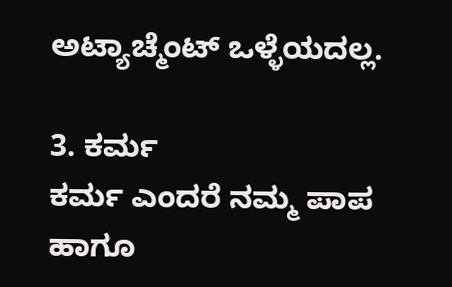ಅಟ್ಯಾಚ್ಮೆಂಟ್ ಒಳ್ಳೆಯದಲ್ಲ.

3. ಕರ್ಮ
ಕರ್ಮ ಎಂದರೆ ನಮ್ಮ ಪಾಪ ಹಾಗೂ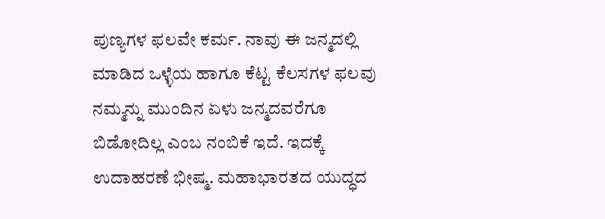ಪುಣ್ಯಗಳ ಫಲವೇ ಕರ್ಮ. ನಾವು ಈ ಜನ್ಮದಲ್ಲಿ ಮಾಡಿದ ಒಳ್ಳೆಯ ಹಾಗೂ ಕೆಟ್ಟ ಕೆಲಸಗಳ ಫಲವು ನಮ್ಮನ್ನು ಮುಂದಿನ ಏಳು ಜನ್ಮದವರೆಗೂ ಬಿಡೋದಿಲ್ಲ ಎಂಬ ನಂಬಿಕೆ ಇದೆ. ಇದಕ್ಕೆ ಉದಾಹರಣೆ ಭೀಷ್ಮ. ಮಹಾಭಾರತದ ಯುದ್ಧದ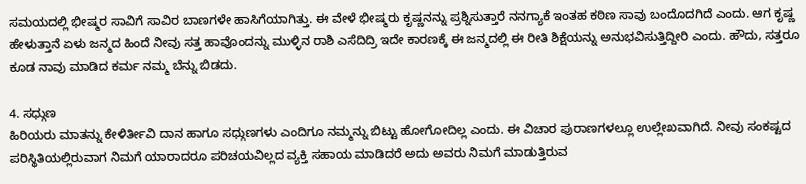ಸಮಯದಲ್ಲಿ ಭೀಷ್ಮರ ಸಾವಿಗೆ ಸಾವಿರ ಬಾಣಗಳೇ ಹಾಸಿಗೆಯಾಗಿತ್ತು. ಈ ವೇಳೆ ಭೀಷ್ಮರು ಕೃಷ್ಣನನ್ನು ಪ್ರಶ್ನಿಸುತ್ತಾರೆ ನನಗ್ಯಾಕೆ ಇಂತಹ ಕಠಿಣ ಸಾವು ಬಂದೊದಗಿದೆ ಎಂದು. ಆಗ ಕೃಷ್ಣ ಹೇಳುತ್ತಾನೆ ಏಳು ಜನ್ಮದ ಹಿಂದೆ ನೀವು ಸತ್ತ ಹಾವೊಂದನ್ನು ಮುಳ್ಳಿನ ರಾಶಿ ಎಸೆದಿದ್ರಿ ಇದೇ ಕಾರಣಕ್ಕೆ ಈ ಜನ್ಮದಲ್ಲಿ ಈ ರೀತಿ ಶಿಕ್ಷೆಯನ್ನು ಅನುಭವಿಸುತ್ತಿದ್ದೀರಿ ಎಂದು. ಹೌದು, ಸತ್ತರೂ ಕೂಡ ನಾವು ಮಾಡಿದ ಕರ್ಮ ನಮ್ಮ ಬೆನ್ನು ಬಿಡದು.

4. ಸಧ್ಗುಣ
ಹಿರಿಯರು ಮಾತನ್ನು ಕೇಳಿರ್ತೀವಿ ದಾನ ಹಾಗೂ ಸಧ್ಗುಣಗಳು ಎಂದಿಗೂ ನಮ್ಮನ್ನು ಬಿಟ್ಟು ಹೋಗೋದಿಲ್ಲ ಎಂದು. ಈ ವಿಚಾರ ಪುರಾಣಗಳಲ್ಲೂ ಉಲ್ಲೇಖವಾಗಿದೆ. ನೀವು ಸಂಕಷ್ಟದ ಪರಿಸ್ಥಿತಿಯಲ್ಲಿರುವಾಗ ನಿಮಗೆ ಯಾರಾದರೂ ಪರಿಚಯವಿಲ್ಲದ ವ್ಯಕ್ತಿ ಸಹಾಯ ಮಾಡಿದರೆ ಅದು ಅವರು ನಿಮಗೆ ಮಾಡುತ್ತಿರುವ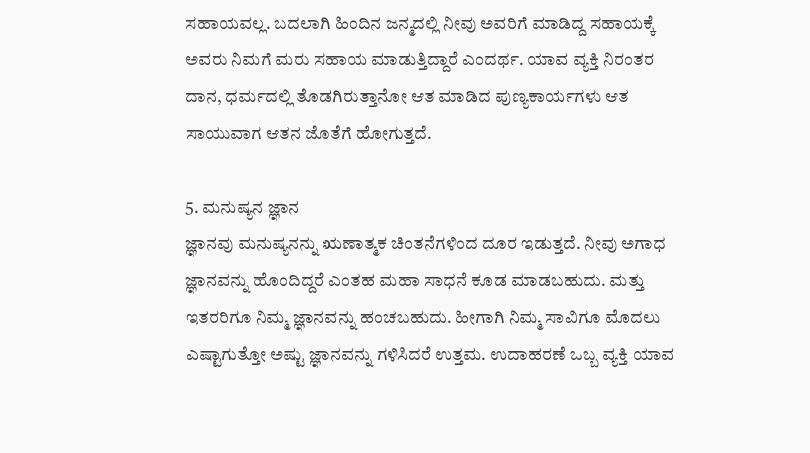ಸಹಾಯವಲ್ಲ. ಬದಲಾಗಿ ಹಿಂದಿನ ಜನ್ಮದಲ್ಲಿ ನೀವು ಅವರಿಗೆ ಮಾಡಿದ್ದ ಸಹಾಯಕ್ಕೆ ಅವರು ನಿಮಗೆ ಮರು ಸಹಾಯ ಮಾಡುತ್ತಿದ್ದಾರೆ ಎಂದರ್ಥ. ಯಾವ ವ್ಯಕ್ತಿ ನಿರಂತರ ದಾನ, ಧರ್ಮದಲ್ಲಿ ತೊಡಗಿರುತ್ತಾನೋ ಆತ ಮಾಡಿದ ಪುಣ್ಯಕಾರ್ಯಗಳು ಆತ ಸಾಯುವಾಗ ಆತನ ಜೊತೆಗೆ ಹೋಗುತ್ತದೆ.

5. ಮನುಷ್ಯನ ಜ್ಞಾನ
ಜ್ಞಾನವು ಮನುಷ್ಯನನ್ನು ಋಣಾತ್ಮಕ ಚಿಂತನೆಗಳಿಂದ ದೂರ ಇಡುತ್ತದೆ. ನೀವು ಅಗಾಧ ಜ್ಞಾನವನ್ನು ಹೊಂದಿದ್ದರೆ ಎಂತಹ ಮಹಾ ಸಾಧನೆ ಕೂಡ ಮಾಡಬಹುದು. ಮತ್ತು ಇತರರಿಗೂ ನಿಮ್ಮ ಜ್ಞಾನವನ್ನು ಹಂಚಬಹುದು. ಹೀಗಾಗಿ ನಿಮ್ಮ ಸಾವಿಗೂ ಮೊದಲು ಎಷ್ಟಾಗುತ್ತೋ ಅಷ್ಟು ಜ್ಞಾನವನ್ನು ಗಳಿಸಿದರೆ ಉತ್ತಮ. ಉದಾಹರಣೆ ಒಬ್ಬ ವ್ಯಕ್ತಿ ಯಾವ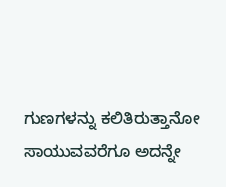ಗುಣಗಳನ್ನು ಕಲಿತಿರುತ್ತಾನೋ ಸಾಯುವವರೆಗೂ ಅದನ್ನೇ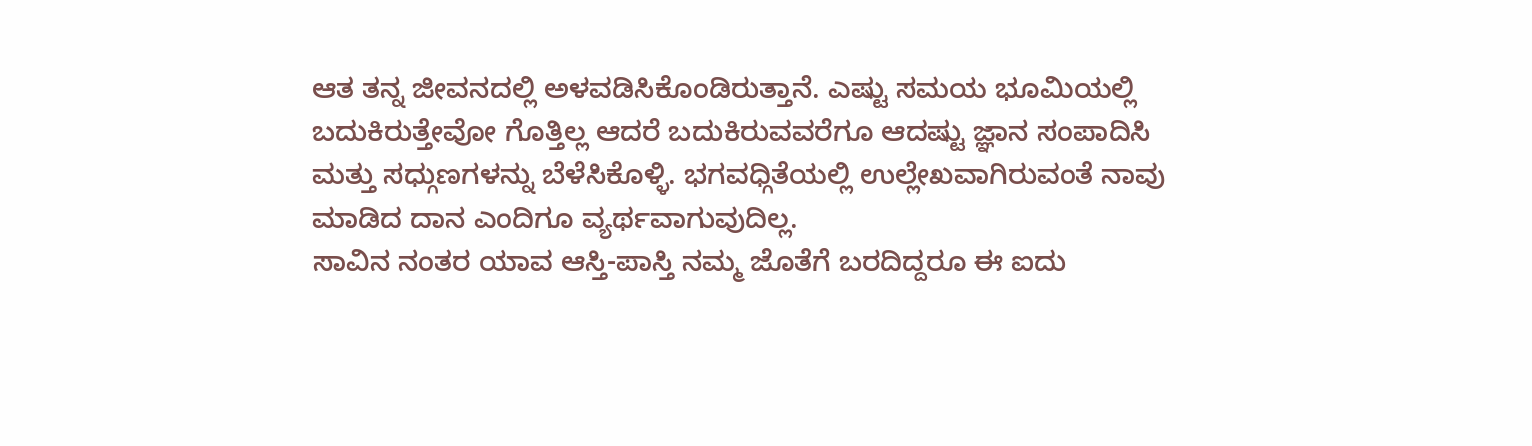ಆತ ತನ್ನ ಜೀವನದಲ್ಲಿ ಅಳವಡಿಸಿಕೊಂಡಿರುತ್ತಾನೆ. ಎಷ್ಟು ಸಮಯ ಭೂಮಿಯಲ್ಲಿ ಬದುಕಿರುತ್ತೇವೋ ಗೊತ್ತಿಲ್ಲ ಆದರೆ ಬದುಕಿರುವವರೆಗೂ ಆದಷ್ಟು ಜ್ಞಾನ ಸಂಪಾದಿಸಿ ಮತ್ತು ಸಧ್ಗುಣಗಳನ್ನು ಬೆಳೆಸಿಕೊಳ್ಳಿ. ಭಗವಧ್ಗಿತೆಯಲ್ಲಿ ಉಲ್ಲೇಖವಾಗಿರುವಂತೆ ನಾವು ಮಾಡಿದ ದಾನ ಎಂದಿಗೂ ವ್ಯರ್ಥವಾಗುವುದಿಲ್ಲ.
ಸಾವಿನ ನಂತರ ಯಾವ ಆಸ್ತಿ-ಪಾಸ್ತಿ ನಮ್ಮ ಜೊತೆಗೆ ಬರದಿದ್ದರೂ ಈ ಐದು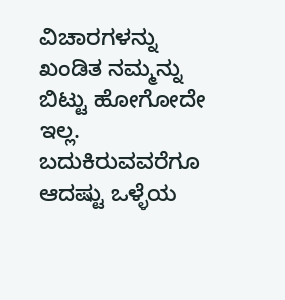ವಿಚಾರಗಳನ್ನು ಖಂಡಿತ ನಮ್ಮನ್ನು ಬಿಟ್ಟು ಹೋಗೋದೇ ಇಲ್ಲ. ಬದುಕಿರುವವರೆಗೂ ಆದಷ್ಟು ಒಳ್ಳೆಯ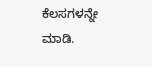ಕೆಲಸಗಳನ್ನೇ ಮಾಡಿ.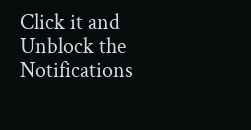Click it and Unblock the Notifications